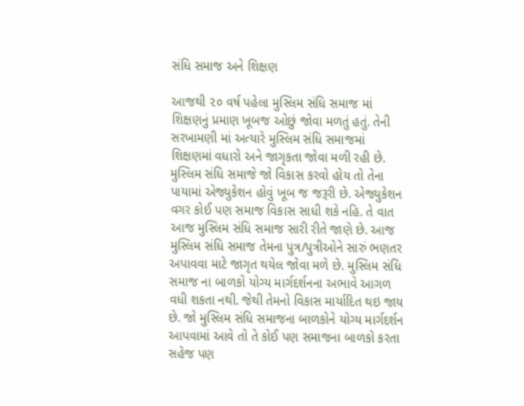સંધિ સમાજ અને શિક્ષણ

આજથી ૨૦ વર્ષ પહેલા મુસ્લિમ સંધિ સમાજ માં શિક્ષણનું પ્રમાણ ખૂબજ ઓછું જોવા મળતું હતું. તેની સરખામણી માં અત્યારે મુસ્લિમ સંધિ સમાજમાં શિક્ષણમાં વધારો અને જાગૃકતા જોવા મળી રહી છે. મુસ્લિમ સંધિ સમાજે જો વિકાસ કરવો હોય તો તેના પાયામાં એજ્યુકેશન હોવું ખૂબ જ જરૂરી છે. એજ્યુકેશન વગર કોઈ પણ સમાજ વિકાસ સાધી શકે નહિ. તે વાત આજ મુસ્લિમ સંધિ સમાજ સારી રીતે જાણે છે. આજ મુસ્લિમ સંધિ સમાજ તેમના પુત્ર/પુત્રીઓને સારું ભણતર અપાવવા માટે જાગૃત થયેલ જોવા મળે છે. મુસ્લિમ સંધિ સમાજ ના બાળકો યોગ્ય માર્ગદર્શનના અભાવે આગળ વધી શકતા નથી. જેથી તેમનો વિકાસ માર્યાદિત થઇ જાય છે. જો મુસ્લિમ સંધિ સમાજના બાળકોને યોગ્ય માર્ગદર્શન આપવામાં આવે તો તે કોઈ પણ સમાજના બાળકો કરતા સહેજ પણ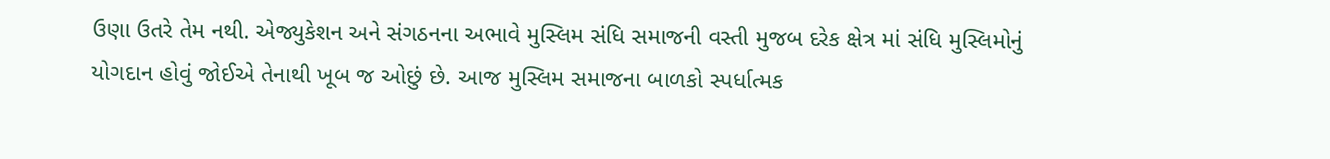ઉણા ઉતરે તેમ નથી. એજ્યુકેશન અને સંગઠનના અભાવે મુસ્લિમ સંધિ સમાજની વસ્તી મુજબ દરેક ક્ષેત્ર માં સંધિ મુસ્લિમોનું યોગદાન હોવું જોઈએ તેનાથી ખૂબ જ ઓછું છે. આજ મુસ્લિમ સમાજના બાળકો સ્પર્ધાત્મક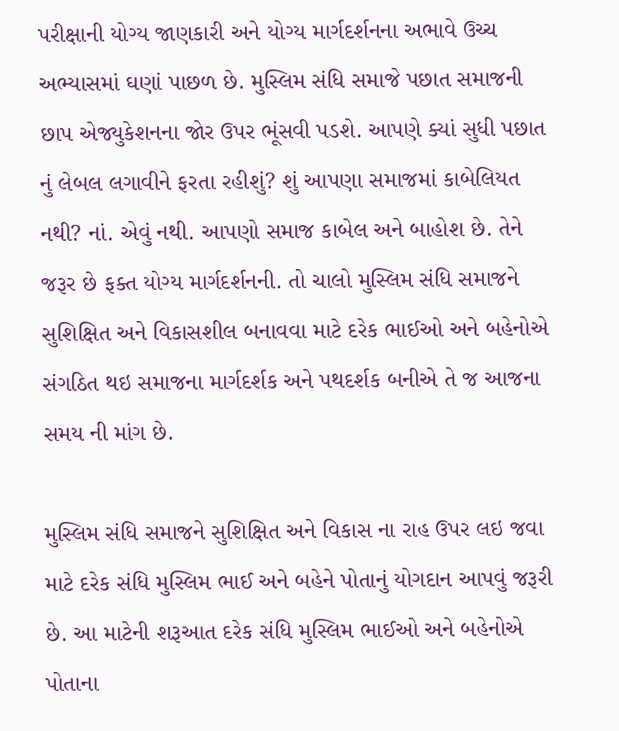પરીક્ષાની યોગ્ય જાણકારી અને યોગ્ય માર્ગદર્શનના અભાવે ઉચ્ચ અભ્યાસમાં ઘણાં પાછળ છે. મુસ્લિમ સંધિ સમાજે પછાત સમાજની છાપ એજ્યુકેશનના જોર ઉપર ભૂંસવી પડશે. આપણે ક્યાં સુધી પછાત નું લેબલ લગાવીને ફરતા રહીશું? શું આપણા સમાજમાં કાબેલિયત નથી? નાં. એવું નથી. આપણો સમાજ કાબેલ અને બાહોશ છે. તેને જરૂર છે ફક્ત યોગ્ય માર્ગદર્શનની. તો ચાલો મુસ્લિમ સંધિ સમાજને સુશિક્ષિત અને વિકાસશીલ બનાવવા માટે દરેક ભાઈઓ અને બહેનોએ સંગઠિત થઇ સમાજના માર્ગદર્શક અને પથદર્શક બનીએ તે જ આજના સમય ની માંગ છે.

મુસ્લિમ સંધિ સમાજને સુશિક્ષિત અને વિકાસ ના રાહ ઉપર લઇ જવા માટે દરેક સંધિ મુસ્લિમ ભાઈ અને બહેને પોતાનું યોગદાન આપવું જરૂરી છે. આ માટેની શરૂઆત દરેક સંધિ મુસ્લિમ ભાઈઓ અને બહેનોએ પોતાના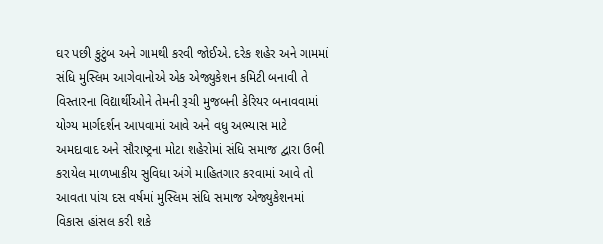ઘર પછી કુટુંબ અને ગામથી કરવી જોઈએ. દરેક શહેર અને ગામમાં સંધિ મુસ્લિમ આગેવાનોએ એક એજ્યુકેશન કમિટી બનાવી તે વિસ્તારના વિદ્યાર્થીઓને તેમની રૂચી મુજબની કેરિયર બનાવવામાં યોગ્ય માર્ગદર્શન આપવામાં આવે અને વધુ અભ્યાસ માટે અમદાવાદ અને સૌરાષ્ટ્રના મોટા શહેરોમાં સંધિ સમાજ દ્વારા ઉભી કરાયેલ માળખાકીય સુવિધા અંગે માહિતગાર કરવામાં આવે તો આવતા પાંચ દસ વર્ષમાં મુસ્લિમ સંધિ સમાજ એજ્યુકેશનમાં વિકાસ હાંસલ કરી શકે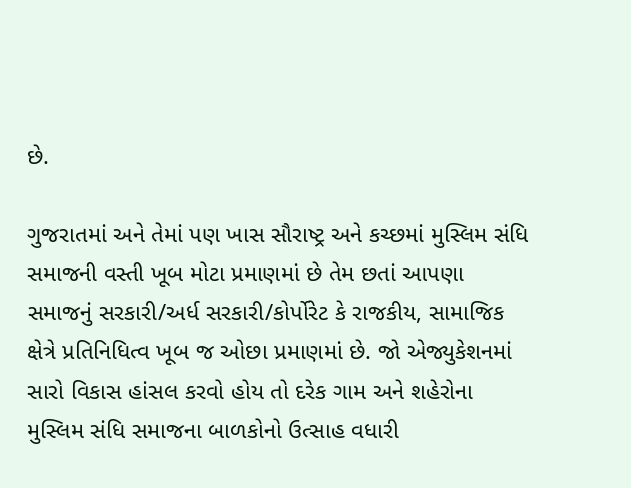છે.

ગુજરાતમાં અને તેમાં પણ ખાસ સૌરાષ્ટ્ર અને કચ્છમાં મુસ્લિમ સંધિ સમાજની વસ્તી ખૂબ મોટા પ્રમાણમાં છે તેમ છતાં આપણા સમાજનું સરકારી/અર્ધ સરકારી/કોર્પોરેટ કે રાજકીય, સામાજિક ક્ષેત્રે પ્રતિનિધિત્વ ખૂબ જ ઓછા પ્રમાણમાં છે. જો એજ્યુકેશનમાં સારો વિકાસ હાંસલ કરવો હોય તો દરેક ગામ અને શહેરોના મુસ્લિમ સંધિ સમાજના બાળકોનો ઉત્સાહ વધારી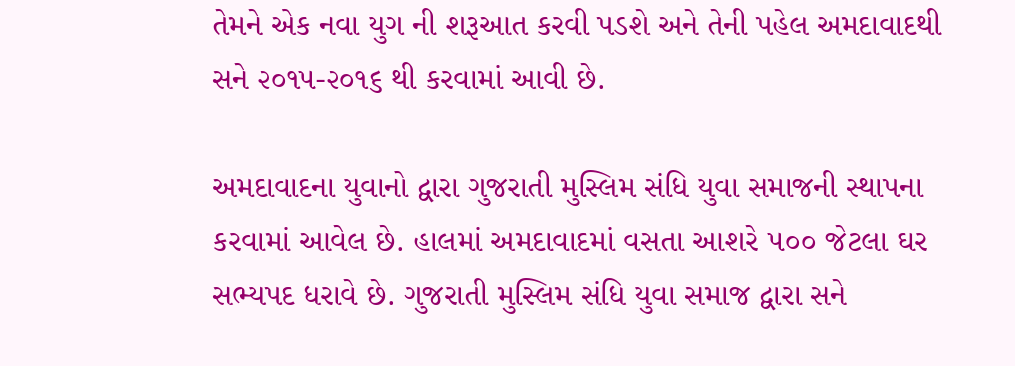તેમને એક નવા યુગ ની શરૂઆત કરવી પડશે અને તેની પહેલ અમદાવાદથી સને ૨૦૧૫-૨૦૧૬ થી કરવામાં આવી છે.

અમદાવાદના યુવાનો દ્વારા ગુજરાતી મુસ્લિમ સંધિ યુવા સમાજની સ્થાપના કરવામાં આવેલ છે. હાલમાં અમદાવાદમાં વસતા આશરે ૫૦૦ જેટલા ઘર સભ્યપદ ધરાવે છે. ગુજરાતી મુસ્લિમ સંધિ યુવા સમાજ દ્વારા સને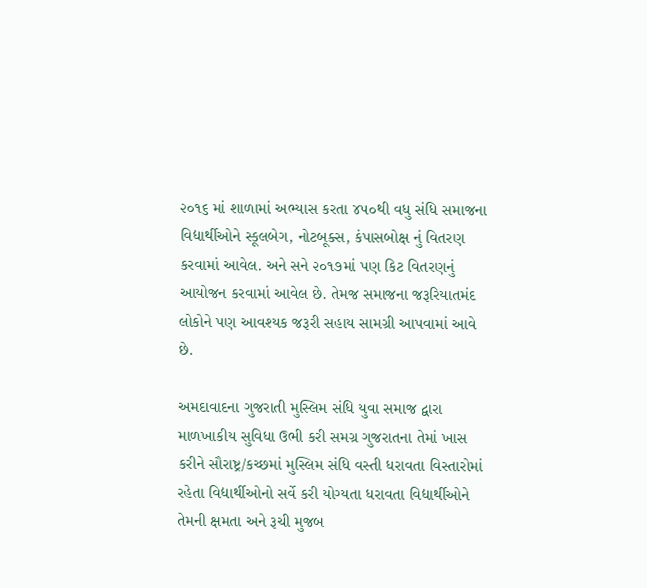૨૦૧૬ માં શાળામાં અભ્યાસ કરતા ૪૫૦થી વધુ સંધિ સમાજના વિદ્યાર્થીઓને સ્કૂલબેગ, નોટબૂક્સ, કંપાસબોક્ષ નું વિતરણ કરવામાં આવેલ. અને સને ૨૦૧૭માં પણ કિટ વિતરણનું આયોજન કરવામાં આવેલ છે. તેમજ સમાજના જરૂરિયાતમંદ લોકોને પણ આવશ્યક જરૂરી સહાય સામગ્રી આપવામાં આવે છે.

અમદાવાદના ગુજરાતી મુસ્લિમ સંધિ યુવા સમાજ દ્વારા માળખાકીય સુવિધા ઉભી કરી સમગ્ર ગુજરાતના તેમાં ખાસ કરીને સૌરાષ્ટ્ર/કચ્છમાં મુસ્લિમ સંધિ વસ્તી ધરાવતા વિસ્તારોમાં રહેતા વિદ્યાર્થીઓનો સર્વે કરી યોગ્યતા ધરાવતા વિદ્યાર્થીઓને તેમની ક્ષમતા અને રૂચી મુજબ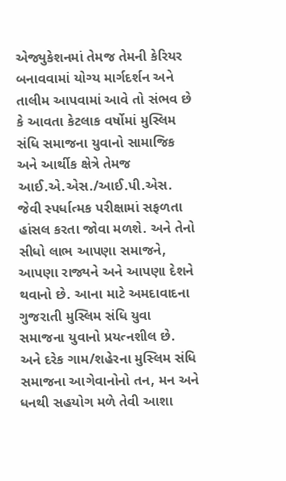એજ્યુકેશનમાં તેમજ તેમની કેરિયર બનાવવામાં યોગ્ય માર્ગદર્શન અને તાલીમ આપવામાં આવે તો સંભવ છે કે આવતા કેટલાક વર્ષોમાં મુસ્લિમ સંધિ સમાજના યુવાનો સામાજિક અને આર્થીક ક્ષેત્રે તેમજ આઈ.એ.એસ./આઈ.પી.એસ. જેવી સ્પર્ધાત્મક પરીક્ષામાં સફળતા હાંસલ કરતા જોવા મળશે. અને તેનો સીધો લાભ આપણા સમાજને, આપણા રાજ્યને અને આપણા દેશને થવાનો છે. આના માટે અમદાવાદના ગુજરાતી મુસ્લિમ સંધિ યુવા સમાજના યુવાનો પ્રયત્નશીલ છે. અને દરેક ગામ/શહેરના મુસ્લિમ સંધિ સમાજના આગેવાનોનો તન, મન અને ધનથી સહયોગ મળે તેવી આશા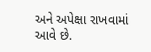અને અપેક્ષા રાખવામાં આવે છે.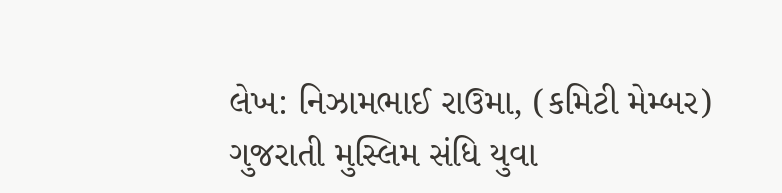લેખ: નિઝામભાઈ રાઉમા, (કમિટી મેમ્બર) ગુજરાતી મુસ્લિમ સંધિ યુવા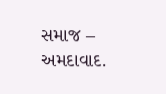સમાજ – અમદાવાદ.